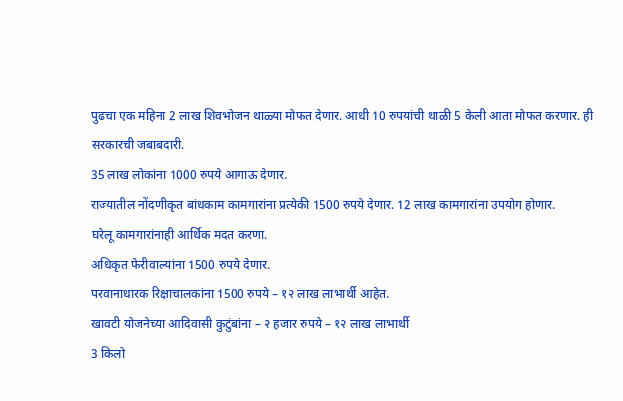पुढचा एक महिना 2 लाख शिवभोजन थाळ्या मोफत देणार. आधी 10 रुपयांची थाळी 5 केली आता मोफत करणार. ही सरकारची जबाबदारी.
35 लाख लोकांना 1000 रुपये आगाऊ देणार.
राज्यातील नोंदणीकृत बांधकाम कामगारांना प्रत्येकी 1500 रुपये देणार. 12 लाख कामगारांना उपयोग होणार.
घरेलू कामगारांनाही आर्थिक मदत करणा.
अधिकृत फेरीवाल्यांना 1500 रुपये देणार.
परवानाधारक रिक्षाचालकांना 1500 रुपये – १२ लाख लाभार्थी आहेत.
खावटी योजनेच्या आदिवासी कुटुंबांना – २ हजार रुपये – १२ लाख लाभार्थी
3 किलो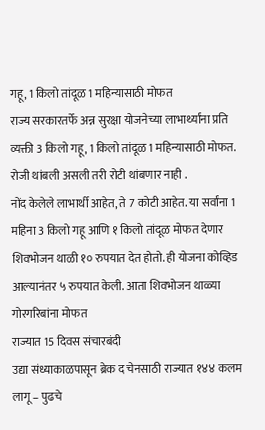गहू, 1 किलो तांदूळ 1 महिन्यासाठी मोफत
राज्य सरकारतर्फे अन्न सुरक्षा योजनेच्या लाभार्थ्यांना प्रति व्यक्ती 3 किलो गहू, 1 किलो तांदूळ 1 महिन्यासाठी मोफत. रोजी थांबली असली तरी रोटी थांबणार नाही .
नोंद केलेले लाभार्थी आहेत, ते 7 कोटी आहेत. या सर्वांना 1 महिना 3 किलो गहू आणि १ किलो तांदूळ मोफत देणार
शिवभोजन थाळी १० रुपयात देत होतो. ही योजना कोव्हिड आल्यानंतर ५ रुपयात केली. आता शिवभोजन थाळ्या गोरगरिबांना मोफत
राज्यात 15 दिवस संचारबंदी
उद्या संध्याकाळपासून ब्रेक द चेनसाठी राज्यात १४४ कलम लागू – पुढचे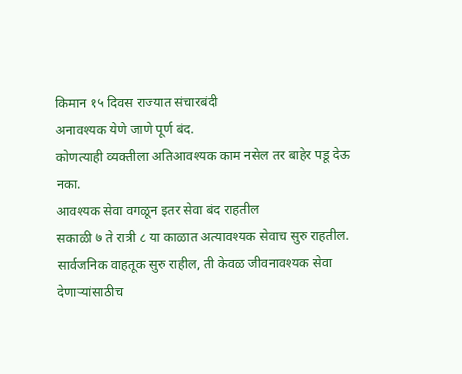किमान १५ दिवस राज्यात संचारबंदी
अनावश्यक येणे जाणे पूर्ण बंद.
कोणत्याही व्यक्तीला अतिआवश्यक काम नसेल तर बाहेर पडू देऊ नका.
आवश्यक सेवा वगळून इतर सेवा बंद राहतील
सकाळी ७ ते रात्री ८ या काळात अत्यावश्यक सेवाच सुरु राहतील.
सार्वजनिक वाहतूक सुरु राहील, ती केवळ जीवनावश्यक सेवा देणाऱ्यांसाठीच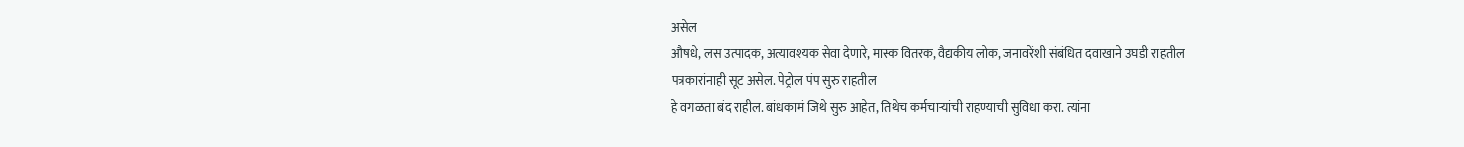असेल
औषधे, लस उत्पादक, अत्यावश्यक सेवा देणारे, मास्क वितरक, वैद्यकीय लोक, जनावरेंशी संबंधित दवाखाने उघडी राहतील
पत्रकारांनाही सूट असेल. पेट्रोल पंप सुरु राहतील
हे वगळता बंद राहील. बांधकामं जिथे सुरु आहेत, तिथेच कर्मचाऱ्यांची राहण्याची सुविधा करा. त्यांना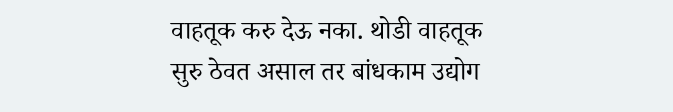वाहतूक करु देऊ नका. थोडी वाहतूक सुरु ठेवत असाल तर बांधकाम उद्योग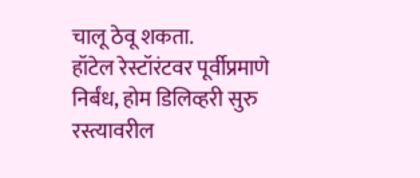चालू ठेवू शकता.
हॉटेल रेस्टॉरंटवर पूर्वीप्रमाणे निर्बंध, होम डिलिव्हरी सुरु
रस्त्यावरील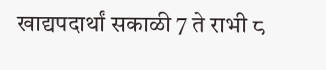खाद्यपदार्थां सकाळी 7 ते राभी ८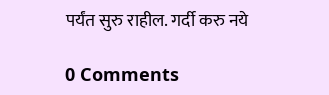पर्यंत सुरु राहील. गर्दी करु नये

0 Comments